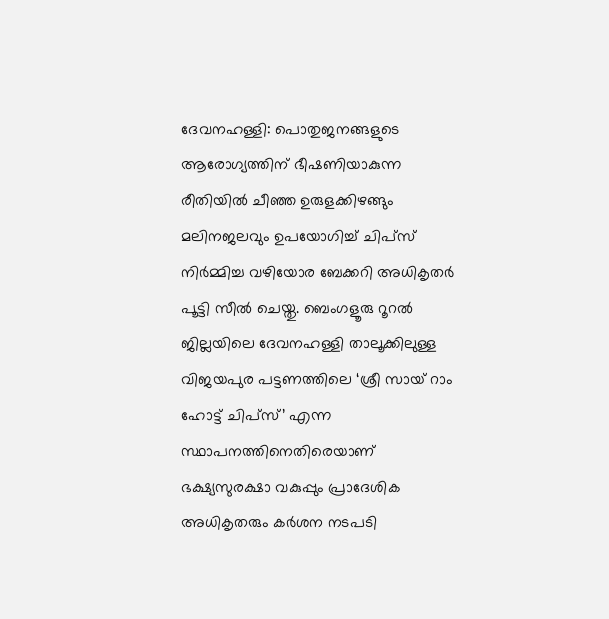ദേവനഹള്ളി: പൊതുജനങ്ങളുടെ ആരോഗ്യത്തിന് ഭീഷണിയാകുന്ന രീതിയിൽ ചീഞ്ഞ ഉരുളക്കിഴങ്ങും മലിനജലവും ഉപയോഗിച്ച് ചിപ്സ് നിർമ്മിച്ച വഴിയോര ബേക്കറി അധികൃതർ പൂട്ടി സീൽ ചെയ്തു. ബെംഗളൂരു റൂറൽ ജില്ലയിലെ ദേവനഹള്ളി താലൂക്കിലുള്ള വിജയപുര പട്ടണത്തിലെ ‘ശ്രീ സായ് റാം ഹോട്ട് ചിപ്സ്’ എന്ന സ്ഥാപനത്തിനെതിരെയാണ് ഭക്ഷ്യസുരക്ഷാ വകുപ്പും പ്രാദേശിക അധികൃതരും കർശന നടപടി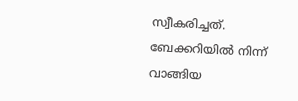സ്വീകരിച്ചത്. ബേക്കറിയിൽ നിന്ന് വാങ്ങിയ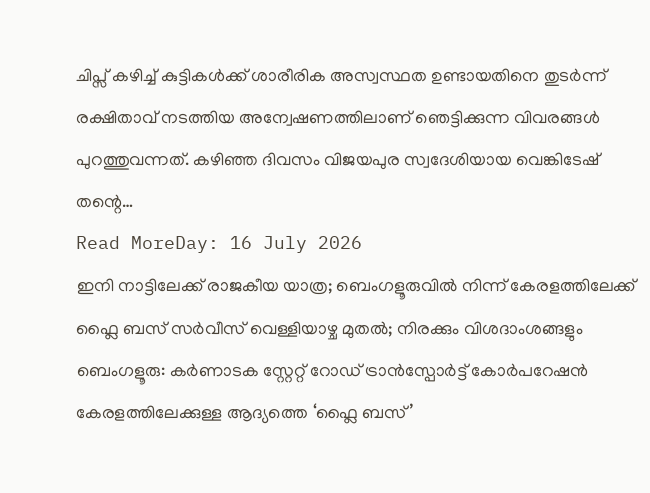ചിപ്സ് കഴിച്ച് കുട്ടികൾക്ക് ശാരീരിക അസ്വസ്ഥത ഉണ്ടായതിനെ തുടർന്ന് രക്ഷിതാവ് നടത്തിയ അന്വേഷണത്തിലാണ് ഞെട്ടിക്കുന്ന വിവരങ്ങൾ പുറത്തുവന്നത്. കഴിഞ്ഞ ദിവസം വിജയപുര സ്വദേശിയായ വെങ്കിടേഷ് തന്റെ…
Read MoreDay: 16 July 2026
ഇനി നാട്ടിലേക്ക് രാജകീയ യാത്ര; ബെംഗളൂരുവിൽ നിന്ന് കേരളത്തിലേക്ക് ഫ്ലൈ ബസ് സർവീസ് വെള്ളിയാഴ്ച മുതൽ; നിരക്കും വിശദാംശങ്ങളും
ബെംഗളൂരു: കർണാടക സ്റ്റേറ്റ് റോഡ് ട്രാൻസ്പോർട്ട് കോർപറേഷൻ കേരളത്തിലേക്കുള്ള ആദ്യത്തെ ‘ഫ്ലൈ ബസ്’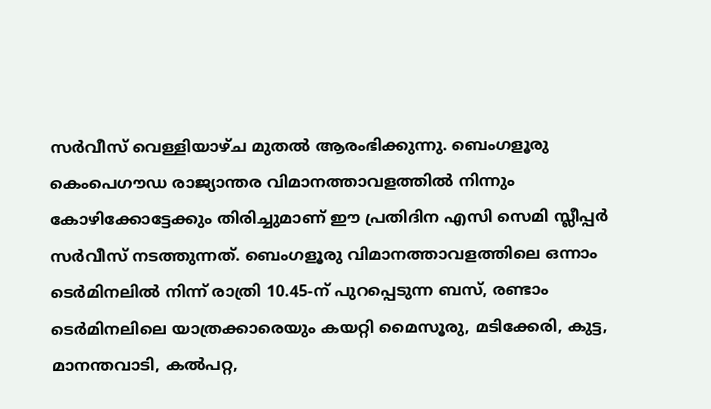സർവീസ് വെള്ളിയാഴ്ച മുതൽ ആരംഭിക്കുന്നു. ബെംഗളൂരു കെംപെഗൗഡ രാജ്യാന്തര വിമാനത്താവളത്തിൽ നിന്നും കോഴിക്കോട്ടേക്കും തിരിച്ചുമാണ് ഈ പ്രതിദിന എസി സെമി സ്ലീപ്പർ സർവീസ് നടത്തുന്നത്. ബെംഗളൂരു വിമാനത്താവളത്തിലെ ഒന്നാം ടെർമിനലിൽ നിന്ന് രാത്രി 10.45-ന് പുറപ്പെടുന്ന ബസ്, രണ്ടാം ടെർമിനലിലെ യാത്രക്കാരെയും കയറ്റി മൈസൂരു, മടിക്കേരി, കുട്ട, മാനന്തവാടി, കൽപറ്റ,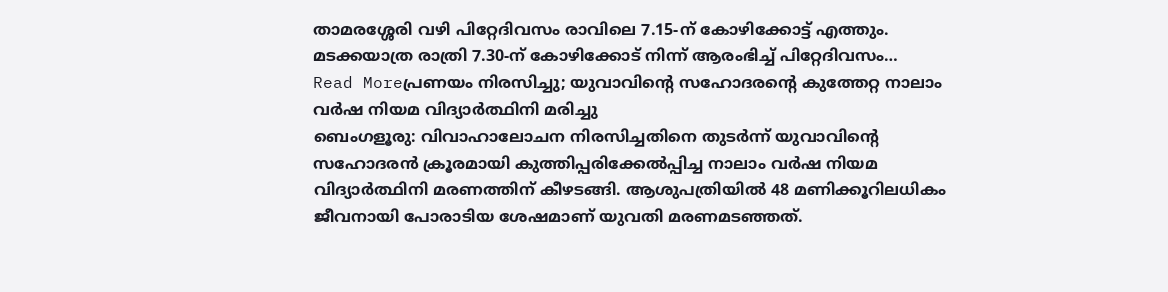താമരശ്ശേരി വഴി പിറ്റേദിവസം രാവിലെ 7.15-ന് കോഴിക്കോട്ട് എത്തും. മടക്കയാത്ര രാത്രി 7.30-ന് കോഴിക്കോട് നിന്ന് ആരംഭിച്ച് പിറ്റേദിവസം…
Read Moreപ്രണയം നിരസിച്ചു; യുവാവിന്റെ സഹോദരന്റെ കുത്തേറ്റ നാലാം വർഷ നിയമ വിദ്യാർത്ഥിനി മരിച്ചു
ബെംഗളൂരു: വിവാഹാലോചന നിരസിച്ചതിനെ തുടർന്ന് യുവാവിന്റെ സഹോദരൻ ക്രൂരമായി കുത്തിപ്പരിക്കേൽപ്പിച്ച നാലാം വർഷ നിയമ വിദ്യാർത്ഥിനി മരണത്തിന് കീഴടങ്ങി. ആശുപത്രിയിൽ 48 മണിക്കൂറിലധികം ജീവനായി പോരാടിയ ശേഷമാണ് യുവതി മരണമടഞ്ഞത്.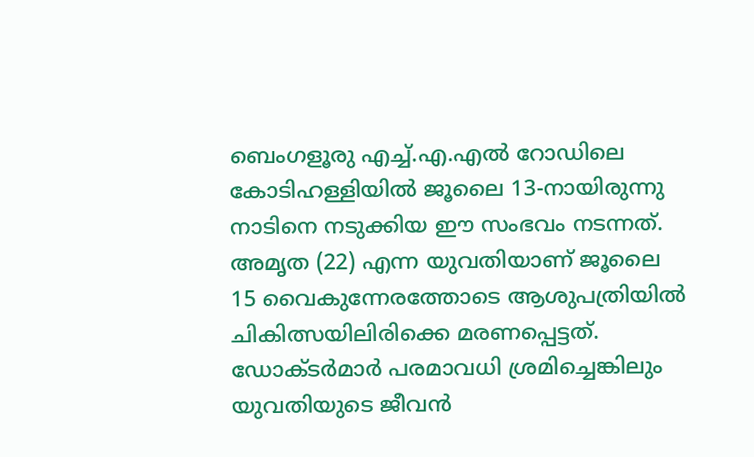ബെംഗളൂരു എച്ച്.എ.എൽ റോഡിലെ കോടിഹള്ളിയിൽ ജൂലൈ 13-നായിരുന്നു നാടിനെ നടുക്കിയ ഈ സംഭവം നടന്നത്. അമൃത (22) എന്ന യുവതിയാണ് ജൂലൈ 15 വൈകുന്നേരത്തോടെ ആശുപത്രിയിൽ ചികിത്സയിലിരിക്കെ മരണപ്പെട്ടത്. ഡോക്ടർമാർ പരമാവധി ശ്രമിച്ചെങ്കിലും യുവതിയുടെ ജീവൻ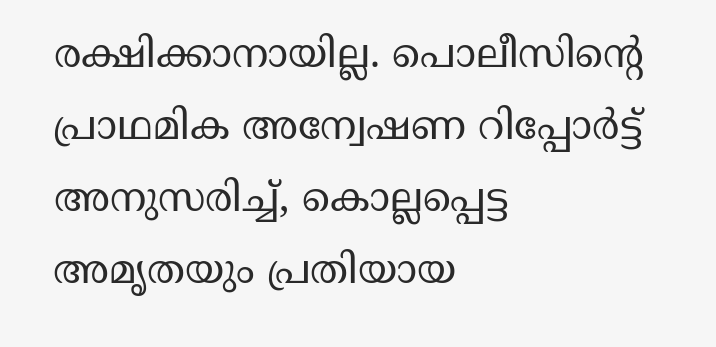രക്ഷിക്കാനായില്ല. പൊലീസിന്റെ പ്രാഥമിക അന്വേഷണ റിപ്പോർട്ട് അനുസരിച്ച്, കൊല്ലപ്പെട്ട അമൃതയും പ്രതിയായ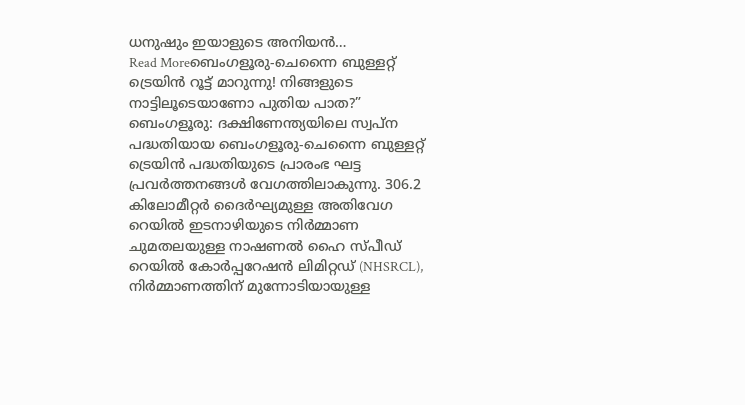ധനുഷും ഇയാളുടെ അനിയൻ…
Read Moreബെംഗളൂരു-ചെന്നൈ ബുള്ളറ്റ് ട്രെയിൻ റൂട്ട് മാറുന്നു! നിങ്ങളുടെ നാട്ടിലൂടെയാണോ പുതിയ പാത?”
ബെംഗളൂരു: ദക്ഷിണേന്ത്യയിലെ സ്വപ്ന പദ്ധതിയായ ബെംഗളൂരു-ചെന്നൈ ബുള്ളറ്റ് ട്രെയിൻ പദ്ധതിയുടെ പ്രാരംഭ ഘട്ട പ്രവർത്തനങ്ങൾ വേഗത്തിലാകുന്നു. 306.2 കിലോമീറ്റർ ദൈർഘ്യമുള്ള അതിവേഗ റെയിൽ ഇടനാഴിയുടെ നിർമ്മാണ ചുമതലയുള്ള നാഷണൽ ഹൈ സ്പീഡ് റെയിൽ കോർപ്പറേഷൻ ലിമിറ്റഡ് (NHSRCL), നിർമ്മാണത്തിന് മുന്നോടിയായുള്ള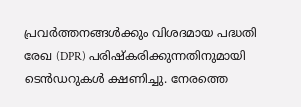പ്രവർത്തനങ്ങൾക്കും വിശദമായ പദ്ധതി രേഖ (DPR) പരിഷ്കരിക്കുന്നതിനുമായി ടെൻഡറുകൾ ക്ഷണിച്ചു. നേരത്തെ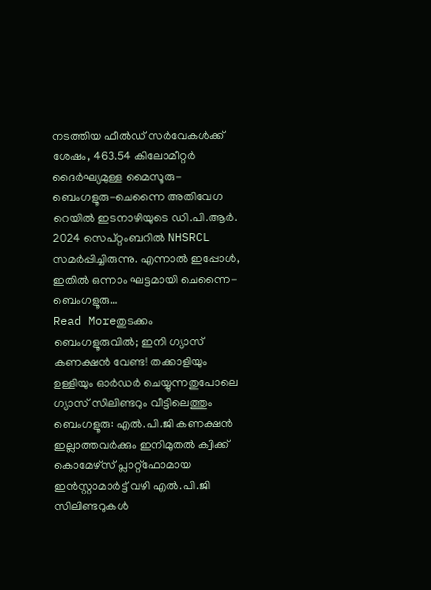നടത്തിയ ഫീൽഡ് സർവേകൾക്ക് ശേഷം, 463.54 കിലോമീറ്റർ ദൈർഘ്യമുള്ള മൈസൂരു-ബെംഗളൂരു-ചെന്നൈ അതിവേഗ റെയിൽ ഇടനാഴിയുടെ ഡി.പി.ആർ. 2024 സെപ്റ്റംബറിൽ NHSRCL സമർപ്പിച്ചിരുന്നു. എന്നാൽ ഇപ്പോൾ, ഇതിൽ ഒന്നാം ഘട്ടമായി ചെന്നൈ-ബെംഗളൂരു…
Read Moreതുടക്കം ബെംഗളൂരുവിൽ; ഇനി ഗ്യാസ് കണക്ഷൻ വേണ്ട! തക്കാളിയും ഉള്ളിയും ഓർഡർ ചെയ്യുന്നതുപോലെ ഗ്യാസ് സിലിണ്ടറും വീട്ടിലെത്തും
ബെംഗളൂരു: എൽ.പി.ജി കണക്ഷൻ ഇല്ലാത്തവർക്കും ഇനിമുതൽ ക്വിക്ക് കൊമേഴ്സ് പ്ലാറ്റ്ഫോമായ ഇൻസ്റ്റാമാർട്ട് വഴി എൽ.പി.ജി സിലിണ്ടറുകൾ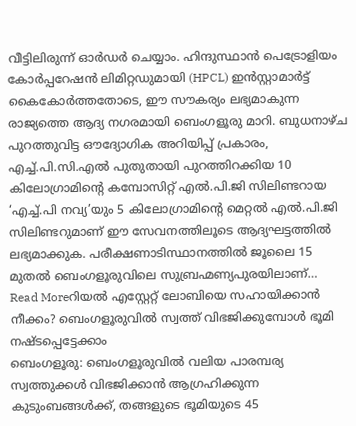വീട്ടിലിരുന്ന് ഓർഡർ ചെയ്യാം. ഹിന്ദുസ്ഥാൻ പെട്രോളിയം കോർപ്പറേഷൻ ലിമിറ്റഡുമായി (HPCL) ഇൻസ്റ്റാമാർട്ട് കൈകോർത്തതോടെ, ഈ സൗകര്യം ലഭ്യമാകുന്ന രാജ്യത്തെ ആദ്യ നഗരമായി ബെംഗളൂരു മാറി. ബുധനാഴ്ച പുറത്തുവിട്ട ഔദ്യോഗിക അറിയിപ്പ് പ്രകാരം, എച്ച്.പി.സി.എൽ പുതുതായി പുറത്തിറക്കിയ 10 കിലോഗ്രാമിന്റെ കമ്പോസിറ്റ് എൽ.പി.ജി സിലിണ്ടറായ ‘എച്ച്.പി നവ്യ’യും 5 കിലോഗ്രാമിന്റെ മെറ്റൽ എൽ.പി.ജി സിലിണ്ടറുമാണ് ഈ സേവനത്തിലൂടെ ആദ്യഘട്ടത്തിൽ ലഭ്യമാക്കുക. പരീക്ഷണാടിസ്ഥാനത്തിൽ ജൂലൈ 15 മുതൽ ബെംഗളൂരുവിലെ സുബ്രഹ്മണ്യപുരയിലാണ്…
Read Moreറിയൽ എസ്റ്റേറ്റ് ലോബിയെ സഹായിക്കാൻ നീക്കം? ബെംഗളൂരുവിൽ സ്വത്ത് വിഭജിക്കുമ്പോൾ ഭൂമി നഷ്ടപ്പെട്ടേക്കാം
ബെംഗളൂരു: ബെംഗളൂരുവിൽ വലിയ പാരമ്പര്യ സ്വത്തുക്കൾ വിഭജിക്കാൻ ആഗ്രഹിക്കുന്ന കുടുംബങ്ങൾക്ക്, തങ്ങളുടെ ഭൂമിയുടെ 45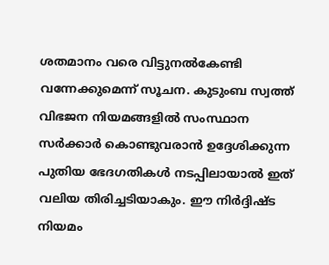ശതമാനം വരെ വിട്ടുനൽകേണ്ടി വന്നേക്കുമെന്ന് സൂചന. കുടുംബ സ്വത്ത് വിഭജന നിയമങ്ങളിൽ സംസ്ഥാന സർക്കാർ കൊണ്ടുവരാൻ ഉദ്ദേശിക്കുന്ന പുതിയ ഭേദഗതികൾ നടപ്പിലായാൽ ഇത് വലിയ തിരിച്ചടിയാകും. ഈ നിർദ്ദിഷ്ട നിയമം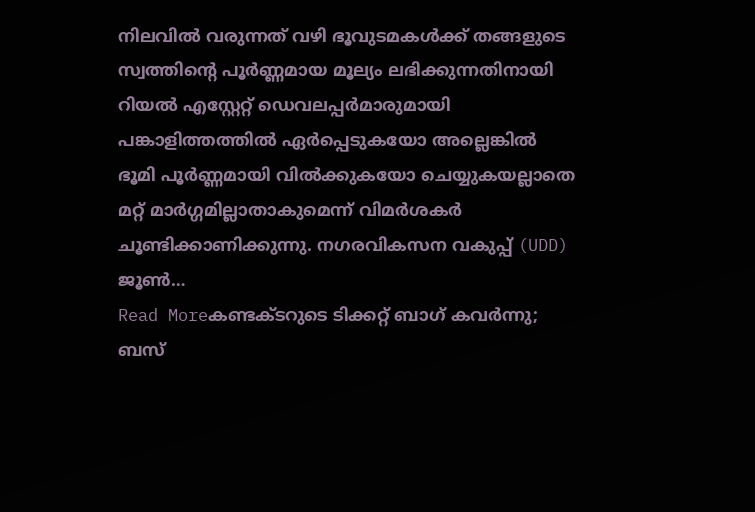നിലവിൽ വരുന്നത് വഴി ഭൂവുടമകൾക്ക് തങ്ങളുടെ സ്വത്തിന്റെ പൂർണ്ണമായ മൂല്യം ലഭിക്കുന്നതിനായി റിയൽ എസ്റ്റേറ്റ് ഡെവലപ്പർമാരുമായി പങ്കാളിത്തത്തിൽ ഏർപ്പെടുകയോ അല്ലെങ്കിൽ ഭൂമി പൂർണ്ണമായി വിൽക്കുകയോ ചെയ്യുകയല്ലാതെ മറ്റ് മാർഗ്ഗമില്ലാതാകുമെന്ന് വിമർശകർ ചൂണ്ടിക്കാണിക്കുന്നു. നഗരവികസന വകുപ്പ് (UDD) ജൂൺ…
Read Moreകണ്ടക്ടറുടെ ടിക്കറ്റ് ബാഗ് കവർന്നു; ബസ്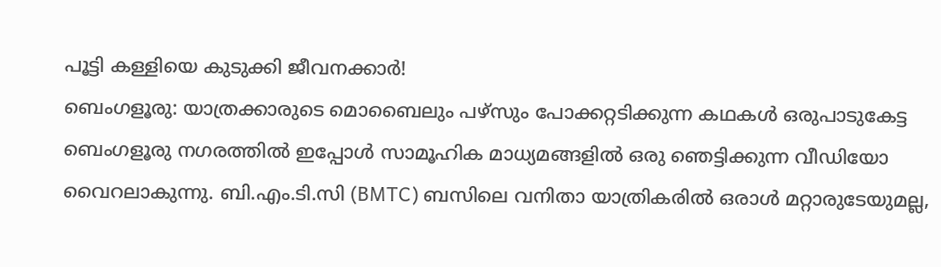പൂട്ടി കള്ളിയെ കുടുക്കി ജീവനക്കാർ!
ബെംഗളൂരു: യാത്രക്കാരുടെ മൊബൈലും പഴ്സും പോക്കറ്റടിക്കുന്ന കഥകൾ ഒരുപാടുകേട്ട ബെംഗളൂരു നഗരത്തിൽ ഇപ്പോൾ സാമൂഹിക മാധ്യമങ്ങളിൽ ഒരു ഞെട്ടിക്കുന്ന വീഡിയോ വൈറലാകുന്നു. ബി.എം.ടി.സി (BMTC) ബസിലെ വനിതാ യാത്രികരിൽ ഒരാൾ മറ്റാരുടേയുമല്ല,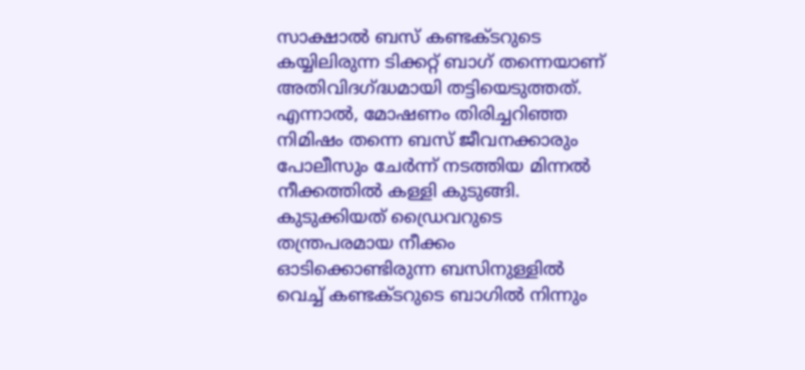സാക്ഷാൽ ബസ് കണ്ടക്ടറുടെ കയ്യിലിരുന്ന ടിക്കറ്റ് ബാഗ് തന്നെയാണ് അതിവിദഗ്ദ്ധമായി തട്ടിയെടുത്തത്. എന്നാൽ, മോഷണം തിരിച്ചറിഞ്ഞ നിമിഷം തന്നെ ബസ് ജീവനക്കാരും പോലീസും ചേർന്ന് നടത്തിയ മിന്നൽ നീക്കത്തിൽ കള്ളി കുടുങ്ങി. കുടുക്കിയത് ഡ്രൈവറുടെ തന്ത്രപരമായ നീക്കം ഓടിക്കൊണ്ടിരുന്ന ബസിനുള്ളിൽ വെച്ച് കണ്ടക്ടറുടെ ബാഗിൽ നിന്നും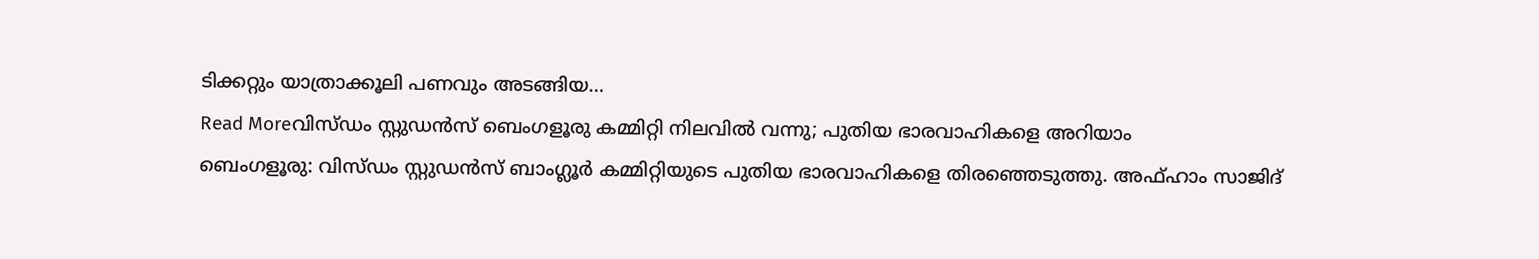ടിക്കറ്റും യാത്രാക്കൂലി പണവും അടങ്ങിയ…
Read Moreവിസ്ഡം സ്റ്റുഡൻസ് ബെംഗളൂരു കമ്മിറ്റി നിലവിൽ വന്നു; പുതിയ ഭാരവാഹികളെ അറിയാം
ബെംഗളൂരു: വിസ്ഡം സ്റ്റുഡൻസ് ബാംഗ്ലൂർ കമ്മിറ്റിയുടെ പുതിയ ഭാരവാഹികളെ തിരഞ്ഞെടുത്തു. അഫ്ഹാം സാജിദ്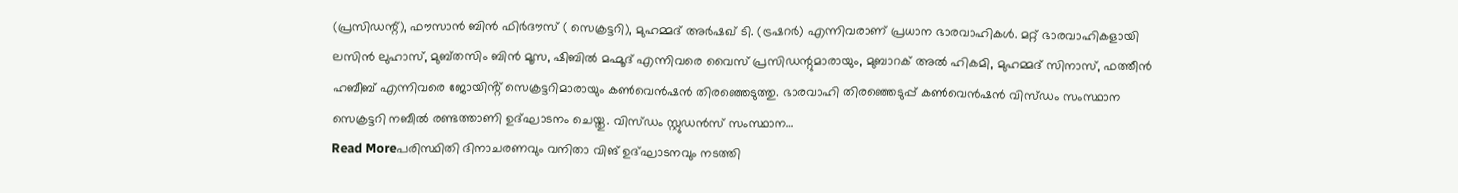(പ്രസിഡന്റ്), ഫൗസാൻ ബിൻ ഫിർദൗസ് ( സെക്രട്ടറി), മുഹമ്മദ് അർഷഖ് ടി. (ട്രഷറർ) എന്നിവരാണ് പ്രധാന ഭാരവാഹികൾ. മറ്റ് ഭാരവാഹികളായി ലസിൻ ലുഹാസ്, മുബ്തസിം ബിൻ മൂസ, ഷിബിൽ മഹ്മൂദ് എന്നിവരെ വൈസ് പ്രസിഡന്റുമാരായും, മുബാറക് അൽ ഹികമി, മുഹമ്മദ് സിനാസ്, ഫത്തീൻ ഹബീബ് എന്നിവരെ ജോയിൻ്റ് സെക്രട്ടറിമാരായും കൺവെൻഷൻ തിരഞ്ഞെടുത്തു. ഭാരവാഹി തിരഞ്ഞെടുപ്പ് കൺവെൻഷൻ വിസ്ഡം സംസ്ഥാന സെക്രട്ടറി നബീൽ രണ്ടത്താണി ഉദ്ഘാടനം ചെയ്തു. വിസ്ഡം സ്റ്റുഡൻസ് സംസ്ഥാന…
Read Moreപരിസ്ഥിതി ദിനാചരണവും വനിതാ വിങ് ഉദ്ഘാടനവും നടത്തി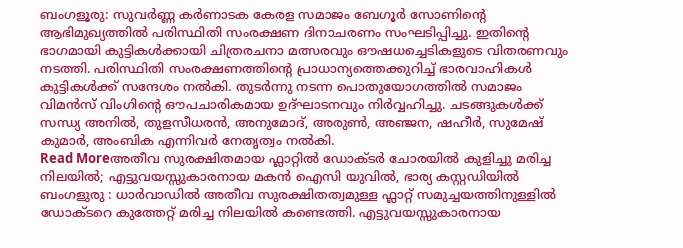ബംഗളൂരു: സുവർണ്ണ കർണാടക കേരള സമാജം ബേഗൂർ സോണിന്റെ ആഭിമുഖ്യത്തിൽ പരിസ്ഥിതി സംരക്ഷണ ദിനാചരണം സംഘടിപ്പിച്ചു. ഇതിന്റെ ഭാഗമായി കുട്ടികൾക്കായി ചിത്രരചനാ മത്സരവും ഔഷധച്ചെടികളുടെ വിതരണവും നടത്തി. പരിസ്ഥിതി സംരക്ഷണത്തിന്റെ പ്രാധാന്യത്തെക്കുറിച്ച് ഭാരവാഹികൾ കുട്ടികൾക്ക് സന്ദേശം നൽകി. തുടർന്നു നടന്ന പൊതുയോഗത്തിൽ സമാജം വിമൻസ് വിംഗിന്റെ ഔപചാരികമായ ഉദ്ഘാടനവും നിർവ്വഹിച്ചു. ചടങ്ങുകൾക്ക് സന്ധ്യ അനിൽ, തുളസീധരൻ, അനുമോദ്, അരുൺ, അഞ്ജന, ഷഹീർ, സുമേഷ് കുമാർ, അംബിക എന്നിവർ നേതൃത്വം നൽകി.
Read Moreഅതീവ സുരക്ഷിതമായ ഫ്ലാറ്റിൽ ഡോക്ടർ ചോരയിൽ കുളിച്ചു മരിച്ച നിലയിൽ; എട്ടുവയസ്സുകാരനായ മകൻ ഐസി യുവിൽ, ഭാര്യ കസ്റ്റഡിയിൽ
ബംഗളുരു : ധാർവാഡിൽ അതീവ സുരക്ഷിതത്വമുള്ള ഫ്ലാറ്റ് സമുച്ചയത്തിനുള്ളിൽ ഡോക്ടറെ കുത്തേറ്റ് മരിച്ച നിലയിൽ കണ്ടെത്തി. എട്ടുവയസ്സുകാരനായ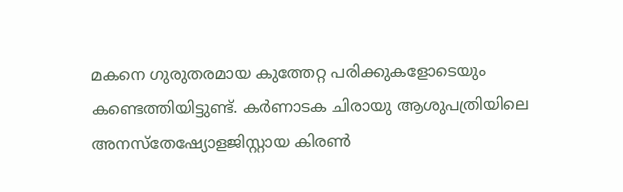മകനെ ഗുരുതരമായ കുത്തേറ്റ പരിക്കുകളോടെയും കണ്ടെത്തിയിട്ടുണ്ട്. കർണാടക ചിരായു ആശുപത്രിയിലെ അനസ്തേഷ്യോളജിസ്റ്റായ കിരൺ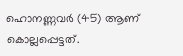ഹൊനണ്ണവർ (45) ആണ് കൊല്ലപ്പെട്ടത്.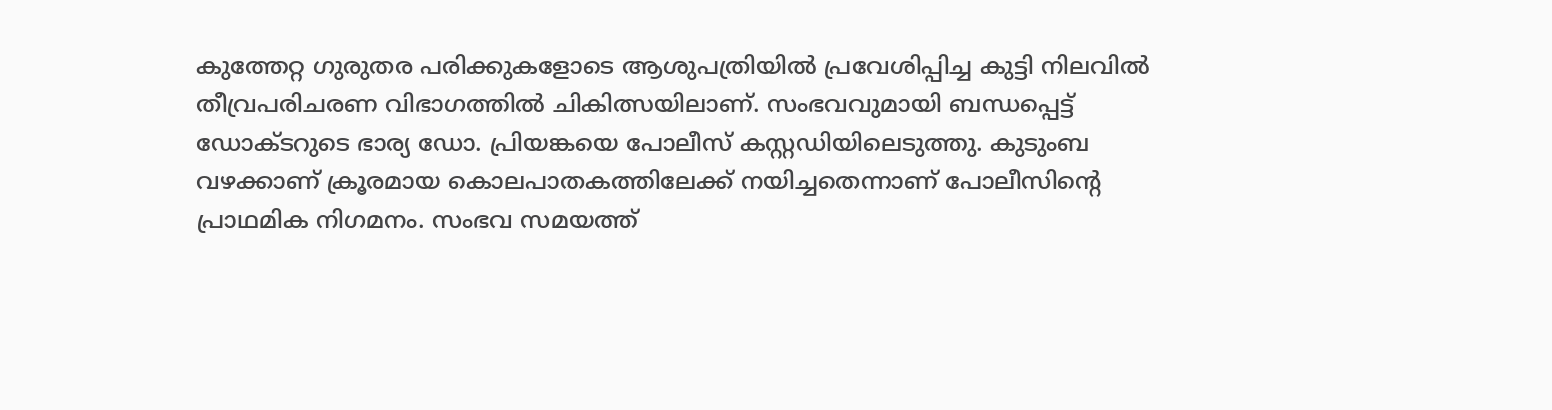കുത്തേറ്റ ഗുരുതര പരിക്കുകളോടെ ആശുപത്രിയിൽ പ്രവേശിപ്പിച്ച കുട്ടി നിലവിൽ തീവ്രപരിചരണ വിഭാഗത്തിൽ ചികിത്സയിലാണ്. സംഭവവുമായി ബന്ധപ്പെട്ട് ഡോക്ടറുടെ ഭാര്യ ഡോ. പ്രിയങ്കയെ പോലീസ് കസ്റ്റഡിയിലെടുത്തു. കുടുംബ വഴക്കാണ് ക്രൂരമായ കൊലപാതകത്തിലേക്ക് നയിച്ചതെന്നാണ് പോലീസിന്റെ പ്രാഥമിക നിഗമനം. സംഭവ സമയത്ത്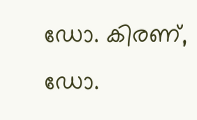ഡോ. കിരണ്, ഡോ.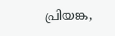പ്രിയങ്ക,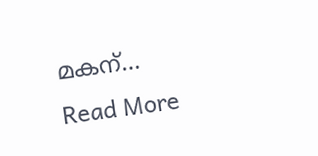മകന്…
Read More